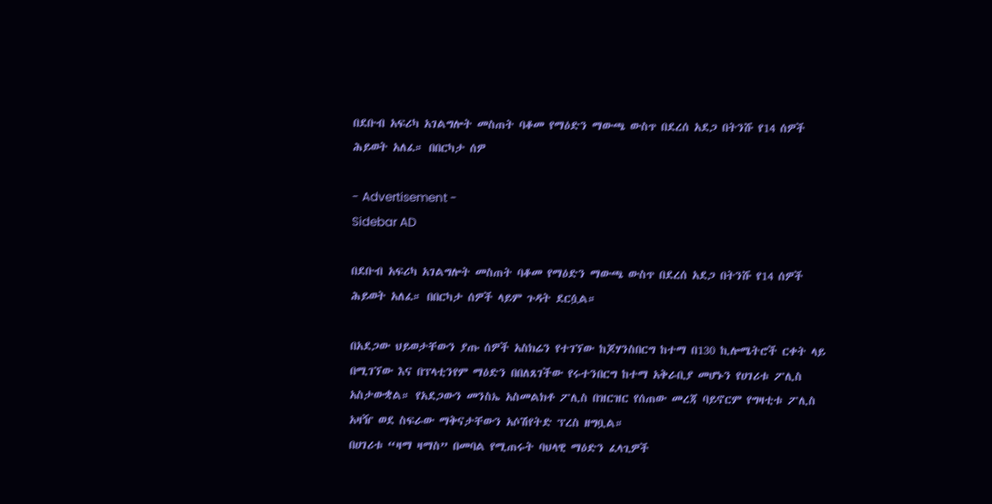በደቡብ አፍሪካ አገልግሎት መስጠት ባቆመ የማዕድን ማውጫ ውስጥ በደረሰ አደጋ በትንሹ የ14 ሰዎች ሕይወት አለፈ። በበርካታ ሰዎ

- Advertisement -
Sidebar AD

በደቡብ አፍሪካ አገልግሎት መስጠት ባቆመ የማዕድን ማውጫ ውስጥ በደረሰ አደጋ በትንሹ የ14 ሰዎች ሕይወት አለፈ። በበርካታ ሰዎች ላይም ጉዳት ደርሷል።

በአደጋው ህይወታቸውን ያጡ ሰዎች አስክሬን የተገኘው ከጆሃንስበርግ ከተማ በ130 ኪሎሜትሮች ርቀት ላይ በሚገኘው እና በፕላቲንየም ማዕድን በበለጸገችው የሩተንበርግ ከተማ አቅራቢያ መሆኑን የሀገሪቱ ፖሊስ አስታውቋል። የአደጋውን መንስኤ አስመልክቶ ፖሊስ በዝርዝር የሰጠው መረጃ ባይኖርም የግዛቲቱ ፖሊስ አዛዥ ወደ ስፍራው ማቅናታቸውን አሶሽየትድ ፕረስ ዘግቧል።
በሀገሪቱ “ዛማ ዛማስ” በመባል የሚጠሩት ባህላዊ ማዕድን ፈላጊዎች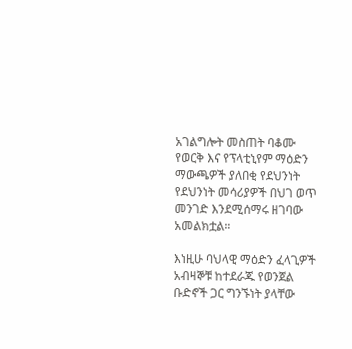አገልግሎት መስጠት ባቆሙ የወርቅ እና የፕላቲኒየም ማዕድን ማውጫዎች ያለበቂ የደህንነት የደህንነት መሳሪያዎች በህገ ወጥ መንገድ እንደሚሰማሩ ዘገባው አመልክቷል።

እነዚሁ ባህላዊ ማዕድን ፈላጊዎች አብዛኞቹ ከተደራጁ የወንጀል ቡድኖች ጋር ግንኙነት ያላቸው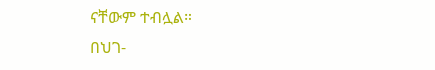ናቸውም ተብሏል።
በህገ-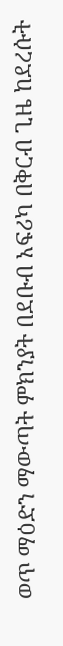ወጥ ማዕድን ማውጣት ምክንያት በደቡብ አፍሪካ በቅርብ ጊዜ ከደረሱት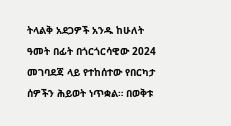ትላልቅ አደጋዎች አንዱ ከሁለት ዓመት በፊት በጎርጎርሳዊው 2024 መገባደጃ ላይ የተከሰተው የበርካታ ሰዎችን ሕይወት ነጥቋል። በወቅቱ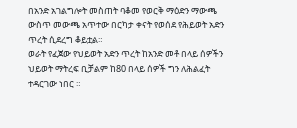በአንድ አገልግሎት መስጠት ባቆመ የወርቅ ማዕድን ማውጫ ውስጥ መውጫ አጥተው በርካታ ቀናት የወሰደ የሕይወት አድን ጥረት ሲደረግ ቆይቷል።
ወራት የፈጀው የህይወት አድን ጥረት ከአንድ መቶ በላይ ሰዎችን ህይወት ማትረፍ ቢቻልም ከ80 በላይ ሰዎች ግን ለሕልፈት ተዳርገው ነበር ።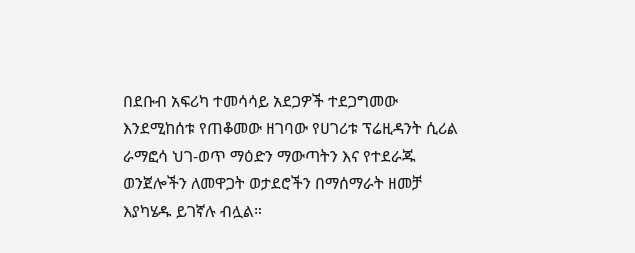በደቡብ አፍሪካ ተመሳሳይ አደጋዎች ተደጋግመው እንደሚከሰቱ የጠቆመው ዘገባው የሀገሪቱ ፕሬዚዳንት ሲሪል ራማፎሳ ህገ-ወጥ ማዕድን ማውጣትን እና የተደራጁ ወንጀሎችን ለመዋጋት ወታደሮችን በማሰማራት ዘመቻ እያካሄዱ ይገኛሉ ብሏል።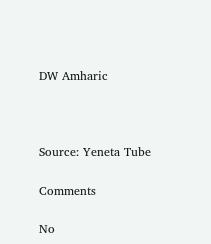DW Amharic



Source: Yeneta Tube

Comments

No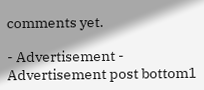comments yet.

- Advertisement -
Advertisement post bottom1